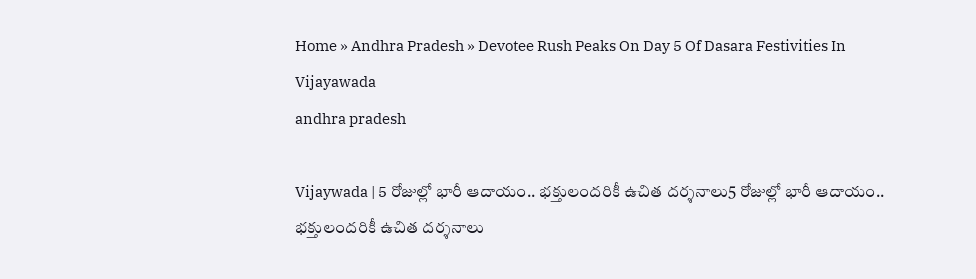Home » Andhra Pradesh » Devotee Rush Peaks On Day 5 Of Dasara Festivities In Vijayawada
andhra pradesh

Vijaywada | 5 రోజుల్లో భారీ ఆదాయం.. భ‌క్తులంద‌రికీ ఉచిత ద‌ర్శ‌నాలు5 రోజుల్లో భారీ ఆదాయం.. భ‌క్తులంద‌రికీ ఉచిత ద‌ర్శ‌నాలు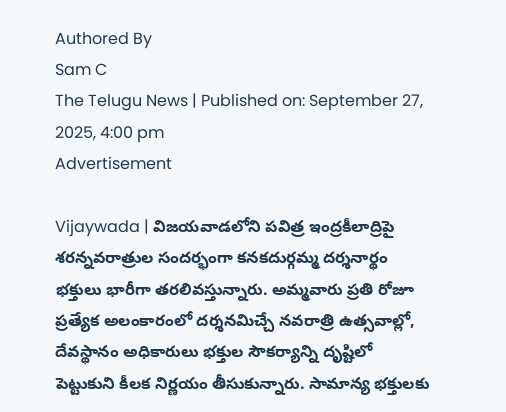Authored By
Sam C
The Telugu News | Published on: September 27, 2025, 4:00 pm
Advertisement

Vijaywada | విజయవాడలోని పవిత్ర ఇంద్రకీలాద్రిపై శరన్నవరాత్రుల సందర్భంగా కనకదుర్గమ్మ దర్శనార్థం భక్తులు భారీగా తరలివస్తున్నారు. అమ్మవారు ప్రతి రోజూ ప్రత్యేక అలంకారంలో దర్శనమిచ్చే నవరాత్రి ఉత్సవాల్లో, దేవస్థానం అధికారులు భక్తుల సౌకర్యాన్ని దృష్టిలో పెట్టుకుని కీలక నిర్ణయం తీసుకున్నారు. సామాన్య భక్తులకు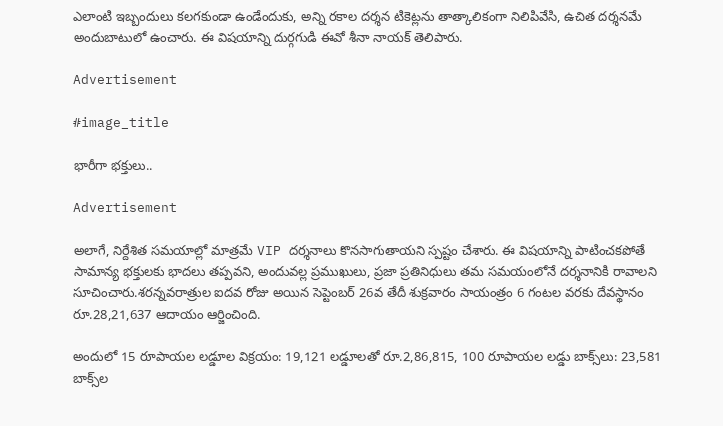ఎలాంటి ఇబ్బందులు కలగకుండా ఉండేందుకు, అన్ని రకాల దర్శన టికెట్లను తాత్కాలికంగా నిలిపివేసి, ఉచిత దర్శనమే అందుబాటులో ఉంచారు. ఈ విషయాన్ని దుర్గగుడి ఈవో శీనా నాయక్ తెలిపారు.

Advertisement

#image_title

భారీగా భ‌క్తులు..

Advertisement

అలాగే, నిర్దేశిత సమయాల్లో మాత్రమే VIP దర్శనాలు కొనసాగుతాయని స్పష్టం చేశారు. ఈ విషయాన్ని పాటించకపోతే సామాన్య భక్తులకు భాదలు తప్పవని, అందువల్ల ప్రముఖులు, ప్రజా ప్రతినిధులు తమ సమయంలోనే దర్శనానికి రావాలని సూచించారు.శరన్నవరాత్రుల ఐదవ రోజు అయిన సెప్టెంబర్ 26వ తేదీ శుక్రవారం సాయంత్రం 6 గంటల వరకు దేవస్థానం రూ.28,21,637 ఆదాయం ఆర్జించింది.

అందులో 15 రూపాయల లడ్డూల విక్రయం: 19,121 లడ్డూలతో రూ.2,86,815, 100 రూపాయల లడ్డు బాక్స్‌లు: 23,581 బాక్స్‌ల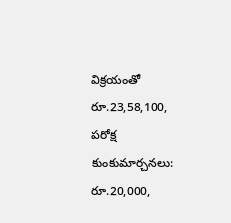విక్రయంతో రూ.23,58,100, పరోక్ష కుంకుమార్చనలు: రూ.20,000,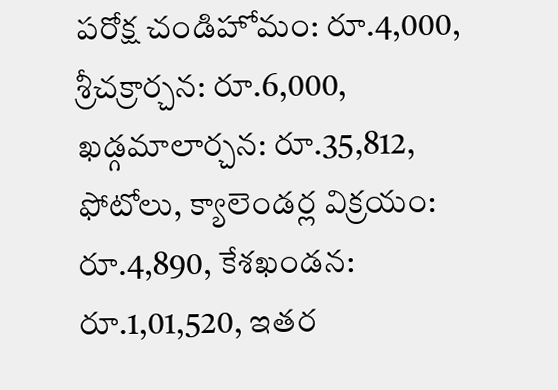పరోక్ష చండిహోమం: రూ.4,000, శ్రీచక్రార్చన: రూ.6,000, ఖడ్గమాలార్చన: రూ.35,812, ఫోటోలు, క్యాలెండర్ల విక్రయం: రూ.4,890, కేశఖండన: రూ.1,01,520, ఇతర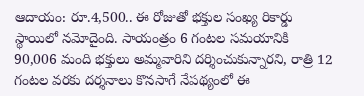ఆదాయం: రూ.4,500.. ఈ రోజుతో భక్తుల సంఖ్య రికార్డు స్థాయిలో నమోదైంది. సాయంత్రం 6 గంటల సమయానికి 90,006 మంది భక్తులు అమ్మవారిని దర్శించుకున్నారని, రాత్రి 12 గంటల వరకు దర్శనాలు కొనసాగే నేపథ్యంలో ఈ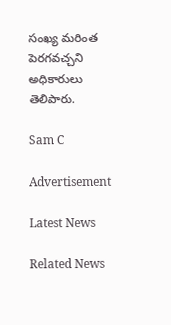సంఖ్య మరింత పెరగవచ్చని అధికారులు తెలిపారు.

Sam C

Advertisement

Latest News

Related News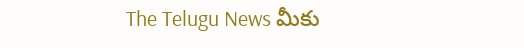The Telugu News మీకు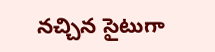నచ్చిన సైటుగా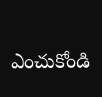ఎంచుకోండి